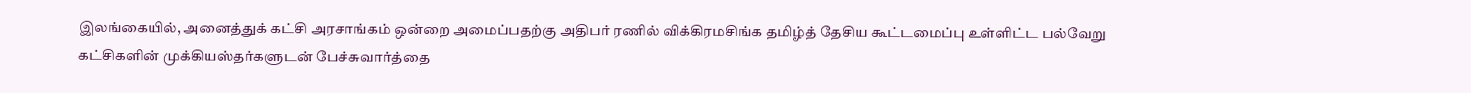இலங்கையில், அனைத்துக் கட்சி அரசாங்கம் ஒன்றை அமைப்பதற்கு அதிபர் ரணில் விக்கிரமசிங்க தமிழ்த் தேசிய கூட்டமைப்பு உள்ளிட்ட பல்வேறு கட்சிகளின் முக்கியஸ்தர்களுடன் பேச்சுவார்த்தை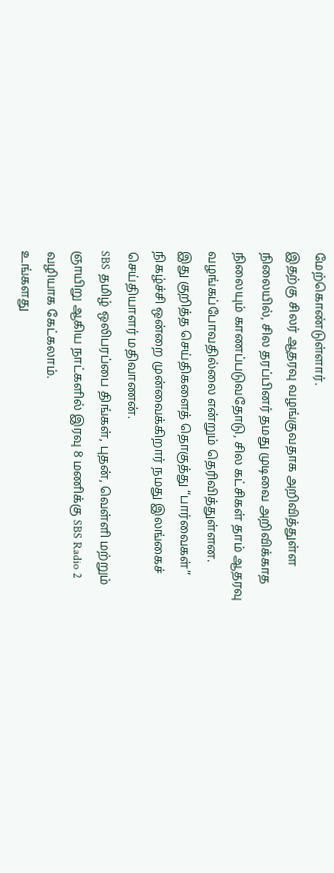மேற்கொண்டுள்ளார்.
இதற்கு சிலர் ஆதரவு வழங்குவதாக அறிவித்துள்ள நிலையில், சில தரப்பினர் தமது முடிவை அறிவிக்காத நிலையும் காணப்படுவதோடு, சில கட்சிகள் தாம் ஆதரவு வழங்கப்போவதில்லை என்றும் தெரிவித்துள்ளன.
இது குறித்த செய்திகளைத் தொகுத்து “பார்வைகள்” நிகழ்ச்சி ஒன்றை முன்வைக்கிறார் நமது இலங்கைச் செய்தியாளர் மதிவாணன்.
SBS தமிழ் ஒலிபரப்பை திங்கள், புதன், வெள்ளி மற்றும் ஞாயிறு ஆகிய நாட்களில் இரவு 8 மணிக்கு SBS Radio 2 வழியாக கேட்கலாம்.
உங்களது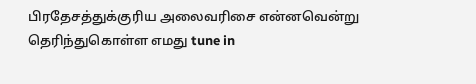பிரதேசத்துக்குரிய அலைவரிசை என்னவென்று தெரிந்துகொள்ள எமது tune in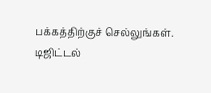பக்கத்திற்குச் செல்லுங்கள்.
டிஜிட்டல்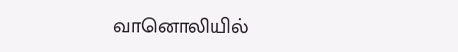வானொலியில்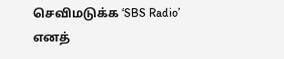செவிமடுக்க ‘SBS Radio’ எனத்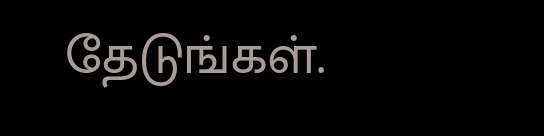தேடுங்கள்.